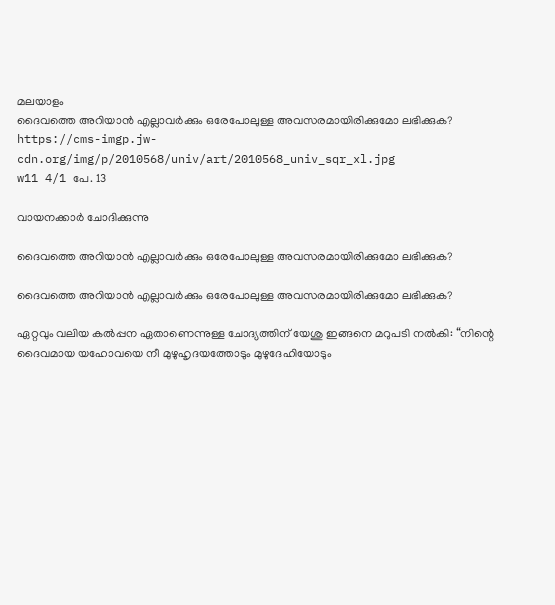മലയാളം
ദൈവത്തെ അറിയാൻ എല്ലാവർക്കും ഒരേപോലുള്ള അവസരമായിരിക്കുമോ ലഭിക്കുക?
https://cms-imgp.jw-cdn.org/img/p/2010568/univ/art/2010568_univ_sqr_xl.jpg
w11 4/1 പേ. 13

വായനക്കാർ ചോദിക്കുന്നു

ദൈവത്തെ അറിയാൻ എല്ലാവർക്കും ഒരേപോലുള്ള അവസരമായിരിക്കുമോ ലഭിക്കുക?

ദൈവത്തെ അറിയാൻ എല്ലാവർക്കും ഒരേപോലുള്ള അവസരമായിരിക്കുമോ ലഭിക്കുക?

ഏറ്റവും വലിയ കൽപ്പന ഏതാണെന്നുള്ള ചോദ്യത്തിന്‌ യേശു ഇങ്ങനെ മറുപടി നൽകി: “നിന്റെ ദൈവമായ യഹോവയെ നീ മുഴുഹൃദയത്തോടും മുഴുദേഹിയോടും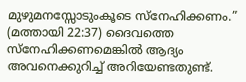മുഴുമനസ്സോടുംകൂടെ സ്‌നേഹിക്കണം.” (മത്തായി 22:37) ദൈവത്തെ സ്‌നേഹിക്കണമെങ്കിൽ ആദ്യം അവനെക്കുറിച്ച്‌ അറിയേണ്ടതുണ്ട്‌.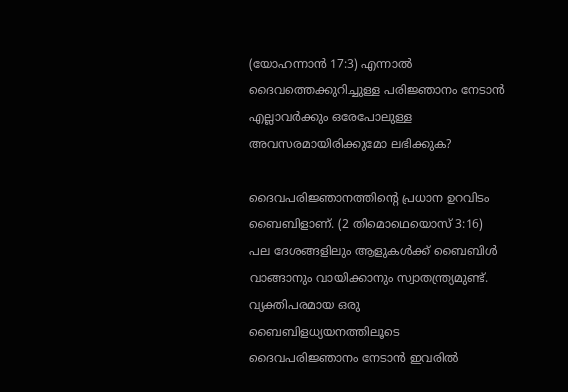(യോഹന്നാൻ 17:3) എന്നാൽ ദൈവത്തെക്കുറിച്ചുള്ള പരിജ്ഞാനം നേടാൻ എല്ലാവർക്കും ഒരേപോലുള്ള അവസരമായിരിക്കുമോ ലഭിക്കുക?

ദൈവപരിജ്ഞാനത്തിന്റെ പ്രധാന ഉറവിടം ബൈബിളാണ്‌. (2 തിമൊഥെയൊസ്‌ 3:16) പല ദേശങ്ങളിലും ആളുകൾക്ക്‌ ബൈബിൾ വാങ്ങാനും വായിക്കാനും സ്വാതന്ത്ര്യമുണ്ട്‌. വ്യക്തിപരമായ ഒരു ബൈബിളധ്യയനത്തിലൂടെ ദൈവപരിജ്ഞാനം നേടാൻ ഇവരിൽ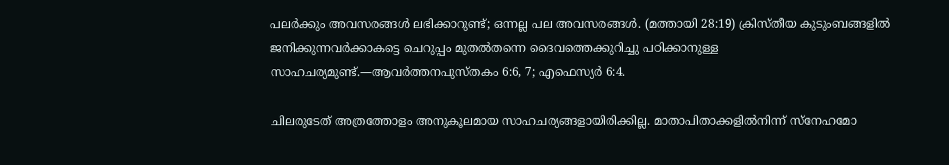പലർക്കും അവസരങ്ങൾ ലഭിക്കാറുണ്ട്‌; ഒന്നല്ല പല അവസരങ്ങൾ. (മത്തായി 28:19) ക്രിസ്‌തീയ കുടുംബങ്ങളിൽ ജനിക്കുന്നവർക്കാകട്ടെ ചെറുപ്പം മുതൽതന്നെ ദൈവത്തെക്കുറിച്ചു പഠിക്കാനുള്ള സാഹചര്യമുണ്ട്‌.—ആവർത്തനപുസ്‌തകം 6:6, 7; എഫെസ്യർ 6:4.

ചിലരുടേത്‌ അത്രത്തോളം അനുകൂലമായ സാഹചര്യങ്ങളായിരിക്കില്ല. മാതാപിതാക്കളിൽനിന്ന്‌ സ്‌നേഹമോ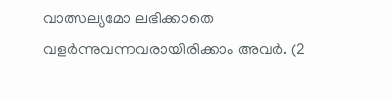വാത്സല്യമോ ലഭിക്കാതെ വളർന്നുവന്നവരായിരിക്കാം അവർ. (2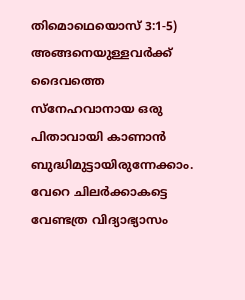തിമൊഥെയൊസ്‌ 3:1-5) അങ്ങനെയുള്ളവർക്ക്‌ ദൈവത്തെ സ്‌നേഹവാനായ ഒരു പിതാവായി കാണാൻ ബുദ്ധിമുട്ടായിരുന്നേക്കാം. വേറെ ചിലർക്കാകട്ടെ വേണ്ടത്ര വിദ്യാഭ്യാസം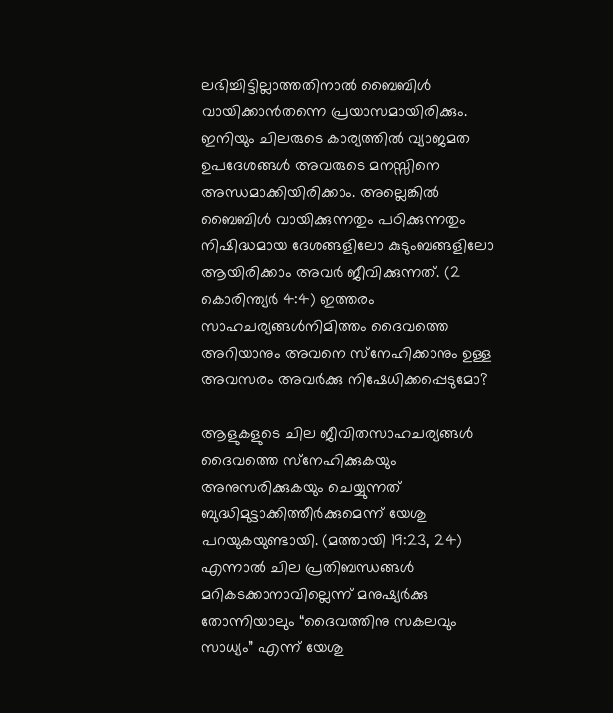ലഭിച്ചിട്ടില്ലാത്തതിനാൽ ബൈബിൾ വായിക്കാൻതന്നെ പ്രയാസമായിരിക്കും. ഇനിയും ചിലരുടെ കാര്യത്തിൽ വ്യാജമത ഉപദേശങ്ങൾ അവരുടെ മനസ്സിനെ അന്ധമാക്കിയിരിക്കാം. അല്ലെങ്കിൽ ബൈബിൾ വായിക്കുന്നതും പഠിക്കുന്നതും നിഷിദ്ധമായ ദേശങ്ങളിലോ കുടുംബങ്ങളിലോ ആയിരിക്കാം അവർ ജീവിക്കുന്നത്‌. (2 കൊരിന്ത്യർ 4:4) ഇത്തരം സാഹചര്യങ്ങൾനിമിത്തം ദൈവത്തെ അറിയാനും അവനെ സ്‌നേഹിക്കാനും ഉള്ള അവസരം അവർക്കു നിഷേധിക്കപ്പെടുമോ?

ആളുകളുടെ ചില ജീവിതസാഹചര്യങ്ങൾ ദൈവത്തെ സ്‌നേഹിക്കുകയും അനുസരിക്കുകയും ചെയ്യുന്നത്‌ ബുദ്ധിമുട്ടാക്കിത്തീർക്കുമെന്ന്‌ യേശു പറയുകയുണ്ടായി. (മത്തായി 19:23, 24) എന്നാൽ ചില പ്രതിബന്ധങ്ങൾ മറികടക്കാനാവില്ലെന്ന്‌ മനുഷ്യർക്കു തോന്നിയാലും “ദൈവത്തിനു സകലവും സാധ്യം” എന്ന്‌ യേശു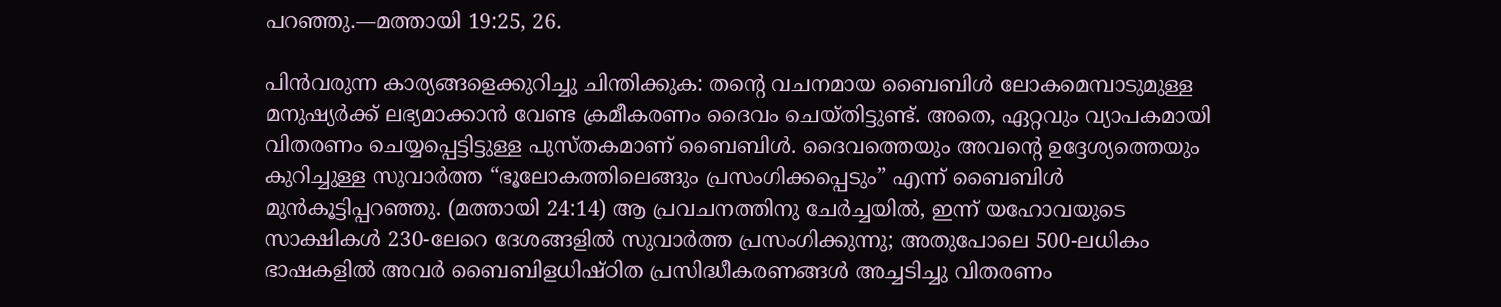പറഞ്ഞു.—മത്തായി 19:25, 26.

പിൻവരുന്ന കാര്യങ്ങളെക്കുറിച്ചു ചിന്തിക്കുക: തന്റെ വചനമായ ബൈബിൾ ലോകമെമ്പാടുമുള്ള മനുഷ്യർക്ക്‌ ലഭ്യമാക്കാൻ വേണ്ട ക്രമീകരണം ദൈവം ചെയ്‌തിട്ടുണ്ട്‌. അതെ, ഏറ്റവും വ്യാപകമായി വിതരണം ചെയ്യപ്പെട്ടിട്ടുള്ള പുസ്‌തകമാണ്‌ ബൈബിൾ. ദൈവത്തെയും അവന്റെ ഉദ്ദേശ്യത്തെയും കുറിച്ചുള്ള സുവാർത്ത “ഭൂലോകത്തിലെങ്ങും പ്രസംഗിക്കപ്പെടും” എന്ന്‌ ബൈബിൾ മുൻകൂട്ടിപ്പറഞ്ഞു. (മത്തായി 24:14) ആ പ്രവചനത്തിനു ചേർച്ചയിൽ, ഇന്ന്‌ യഹോവയുടെ സാക്ഷികൾ 230-ലേറെ ദേശങ്ങളിൽ സുവാർത്ത പ്രസംഗിക്കുന്നു; അതുപോലെ 500-ലധികം ഭാഷകളിൽ അവർ ബൈബിളധിഷ്‌ഠിത പ്രസിദ്ധീകരണങ്ങൾ അച്ചടിച്ചു വിതരണം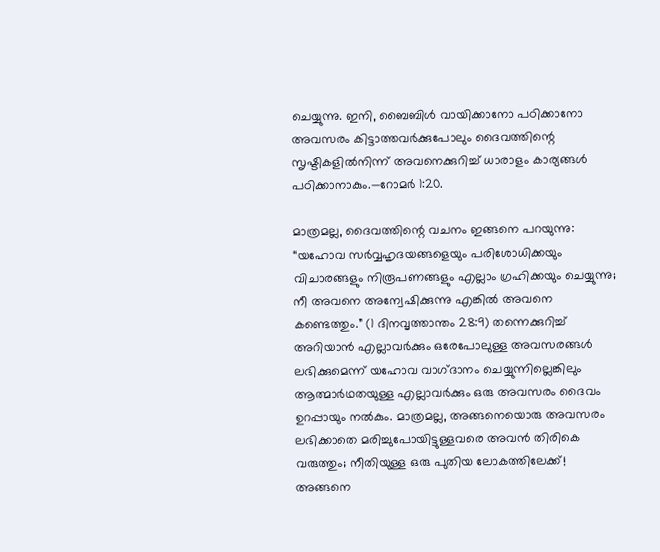ചെയ്യുന്നു. ഇനി, ബൈബിൾ വായിക്കാനോ പഠിക്കാനോ അവസരം കിട്ടാത്തവർക്കുപോലും ദൈവത്തിന്റെ സൃഷ്ടികളിൽനിന്ന്‌ അവനെക്കുറിച്ച്‌ ധാരാളം കാര്യങ്ങൾ പഠിക്കാനാകും.—റോമർ 1:20.

മാത്രമല്ല, ദൈവത്തിന്റെ വചനം ഇങ്ങനെ പറയുന്നു: “യഹോവ സർവ്വഹൃദയങ്ങളെയും പരിശോധിക്കയും വിചാരങ്ങളും നിരൂപണങ്ങളും എല്ലാം ഗ്രഹിക്കയും ചെയ്യുന്നു; നീ അവനെ അന്വേഷിക്കുന്നു എങ്കിൽ അവനെ കണ്ടെത്തും.” (1 ദിനവൃത്താന്തം 28:9) തന്നെക്കുറിച്ച്‌ അറിയാൻ എല്ലാവർക്കും ഒരേപോലുള്ള അവസരങ്ങൾ ലഭിക്കുമെന്ന്‌ യഹോവ വാഗ്‌ദാനം ചെയ്യുന്നില്ലെങ്കിലും ആത്മാർഥതയുള്ള എല്ലാവർക്കും ഒരു അവസരം ദൈവം ഉറപ്പായും നൽകും. മാത്രമല്ല, അങ്ങനെയൊരു അവസരം ലഭിക്കാതെ മരിച്ചുപോയിട്ടുള്ളവരെ അവൻ തിരികെ വരുത്തും; നീതിയുള്ള ഒരു പുതിയ ലോകത്തിലേക്ക്‌! അങ്ങനെ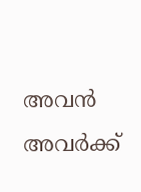അവൻ അവർക്ക്‌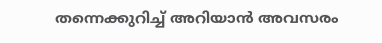തന്നെക്കുറിച്ച്‌ അറിയാൻ അവസരം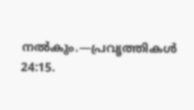നൽകും.—പ്രവൃത്തികൾ 24:15.